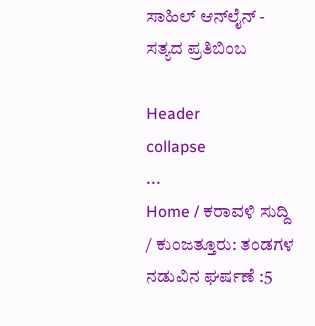ಸಾಹಿಲ್ ಆನ್‌ಲೈನ್ - ಸತ್ಯದ ಪ್ರತಿಬಿಂಬ

Header
collapse
...
Home / ಕರಾವಳಿ ಸುದ್ದಿ / ಕುಂಜತ್ತೂರು: ತಂಡಗಳ ನಡುವಿನ ಘರ್ಷಣೆ :5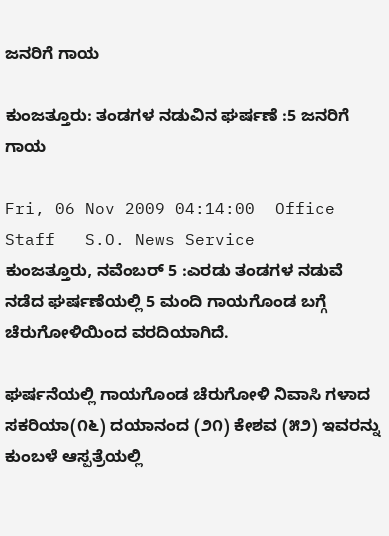ಜನರಿಗೆ ಗಾಯ

ಕುಂಜತ್ತೂರು: ತಂಡಗಳ ನಡುವಿನ ಘರ್ಷಣೆ :5 ಜನರಿಗೆ ಗಾಯ

Fri, 06 Nov 2009 04:14:00  Office Staff   S.O. News Service
ಕುಂಜತ್ತೂರು, ನವೆಂಬರ್ 5 :ಎರಡು ತಂಡಗಳ ನಡುವೆ ನಡೆದ ಘರ್ಷಣೆಯಲ್ಲಿ 5 ಮಂದಿ ಗಾಯಗೊಂಡ ಬಗ್ಗೆ ಚೆರುಗೋಳಿಯಿಂದ ವರದಿಯಾಗಿದೆ.

ಘರ್ಷನೆಯಲ್ಲಿ ಗಾಯಗೊಂಡ ಚೆರುಗೋಳಿ ನಿವಾಸಿ ಗಳಾದ ಸಕರಿಯಾ(೧೬) ದಯಾನಂದ (೨೧) ಕೇಶವ (೫೨) ಇವರನ್ನು ಕುಂಬಳೆ ಆಸ್ಪತ್ರೆಯಲ್ಲಿ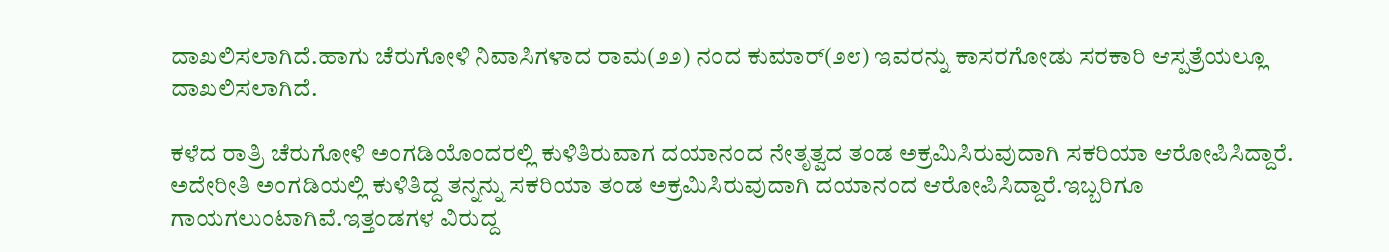ದಾಖಲಿಸಲಾಗಿದೆ.ಹಾಗು ಚೆರುಗೋಳಿ ನಿವಾಸಿಗಳಾದ ರಾಮ(೨೨) ನಂದ ಕುಮಾರ್(೨೮) ಇವರನ್ನು ಕಾಸರಗೋಡು ಸರಕಾರಿ ಆಸ್ಪತ್ರೆಯಲ್ಲೂ ದಾಖಲಿಸಲಾಗಿದೆ.

ಕಳೆದ ರಾತ್ರಿ ಚೆರುಗೋಳಿ ಅಂಗಡಿಯೊಂದರಲ್ಲಿ ಕುಳಿತಿರುವಾಗ ದಯಾನಂದ ನೇತೃತ್ವದ ತಂಡ ಅಕ್ರಮಿಸಿರುವುದಾಗಿ ಸಕರಿಯಾ ಆರೋಪಿಸಿದ್ದಾರೆ. ಅದೇರೀತಿ ಅಂಗಡಿಯಲ್ಲಿ ಕುಳಿತಿದ್ದ ತನ್ನನ್ನು ಸಕರಿಯಾ ತಂಡ ಅಕ್ರಮಿಸಿರುವುದಾಗಿ ದಯಾನಂದ ಆರೋಪಿಸಿದ್ದಾರೆ.ಇಬ್ಬರಿಗೂ ಗಾಯಗಲುಂಟಾಗಿವೆ.ಇತ್ತಂಡಗಳ ವಿರುದ್ದ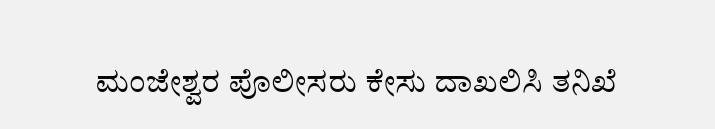ಮಂಜೇಶ್ವರ ಪೊಲೀಸರು ಕೇಸು ದಾಖಲಿಸಿ ತನಿಖೆ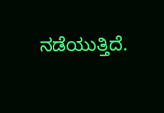ನಡೆಯುತ್ತಿದೆ.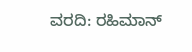ವರದಿ: ರಹಿಮಾನ್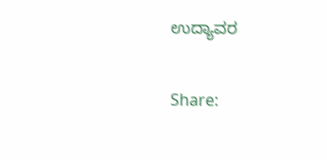ಉದ್ಯಾವರ

Share: